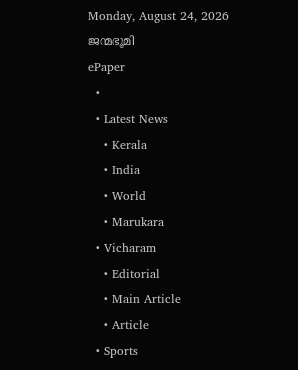Monday, August 24, 2026
ജന്മഭൂമി
ePaper
  •
  • Latest News
    • Kerala
    • India
    • World
    • Marukara
  • Vicharam
    • Editorial
    • Main Article
    • Article
  • Sports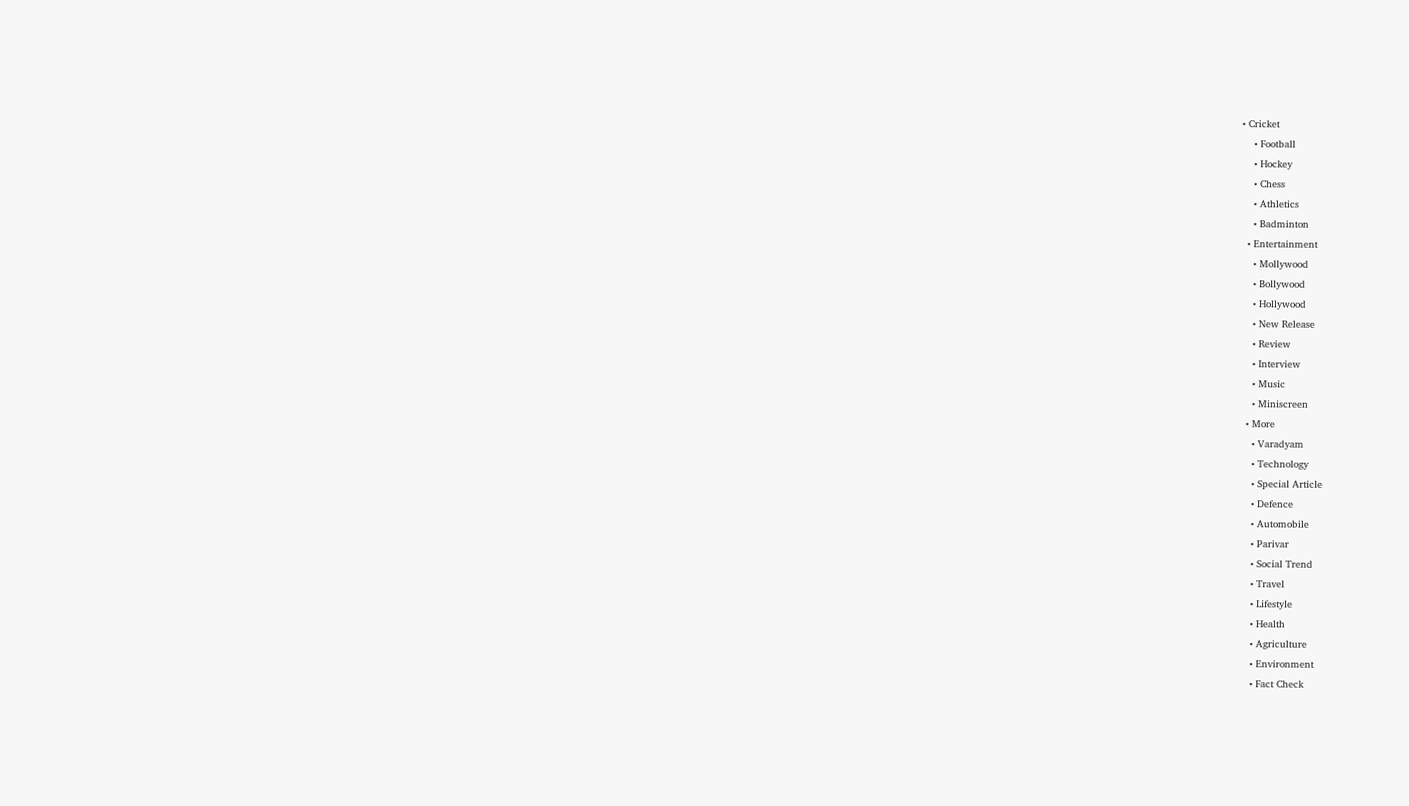• Cricket
    • Football
    • Hockey
    • Chess
    • Athletics
    • Badminton
  • Entertainment
    • Mollywood
    • Bollywood
    • Hollywood
    • New Release
    • Review
    • Interview
    • Music
    • Miniscreen
  • More
    • Varadyam
    • Technology
    • Special Article
    • Defence
    • Automobile
    • Parivar
    • Social Trend
    • Travel
    • Lifestyle
    • Health
    • Agriculture
    • Environment
    • Fact Check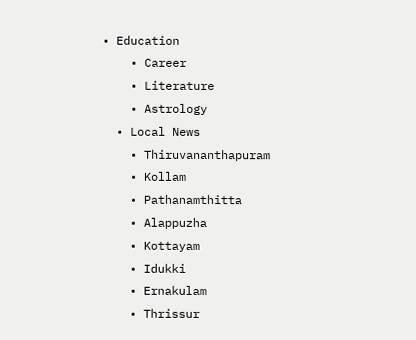• Education
    • Career
    • Literature
    • Astrology
  • Local News
    • Thiruvananthapuram
    • Kollam
    • Pathanamthitta
    • Alappuzha
    • Kottayam
    • Idukki
    • Ernakulam
    • Thrissur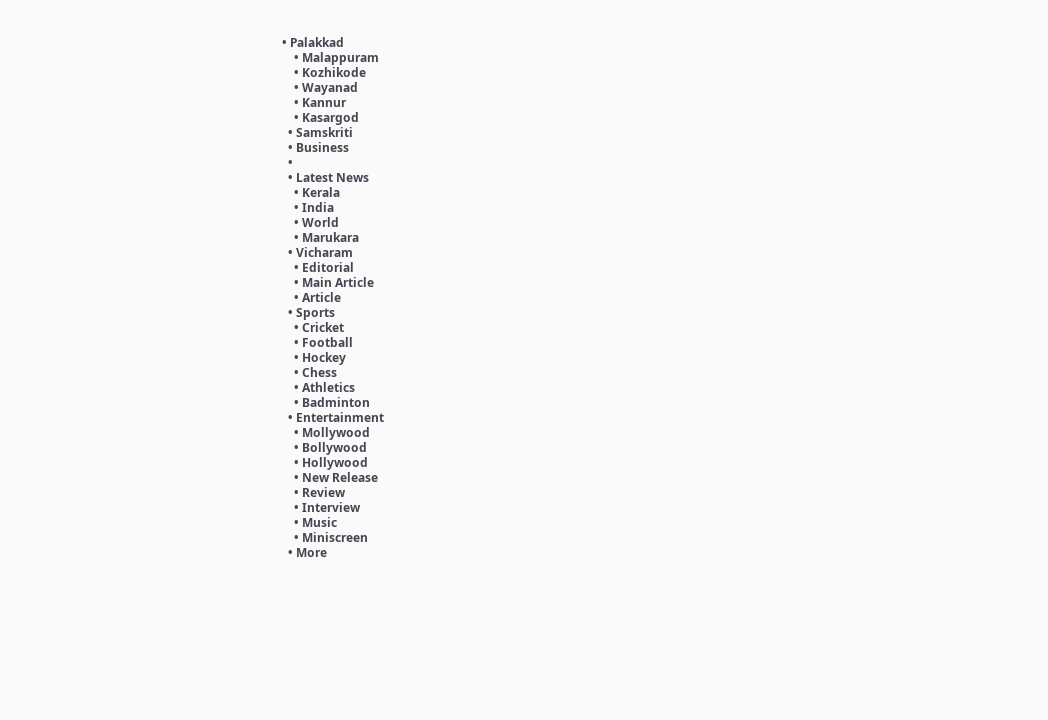• Palakkad
    • Malappuram
    • Kozhikode
    • Wayanad
    • Kannur
    • Kasargod
  • Samskriti
  • Business
  •
  • Latest News
    • Kerala
    • India
    • World
    • Marukara
  • Vicharam
    • Editorial
    • Main Article
    • Article
  • Sports
    • Cricket
    • Football
    • Hockey
    • Chess
    • Athletics
    • Badminton
  • Entertainment
    • Mollywood
    • Bollywood
    • Hollywood
    • New Release
    • Review
    • Interview
    • Music
    • Miniscreen
  • More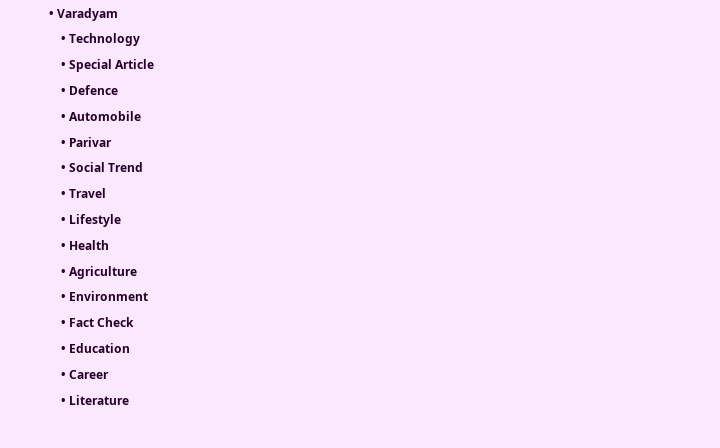• Varadyam
    • Technology
    • Special Article
    • Defence
    • Automobile
    • Parivar
    • Social Trend
    • Travel
    • Lifestyle
    • Health
    • Agriculture
    • Environment
    • Fact Check
    • Education
    • Career
    • Literature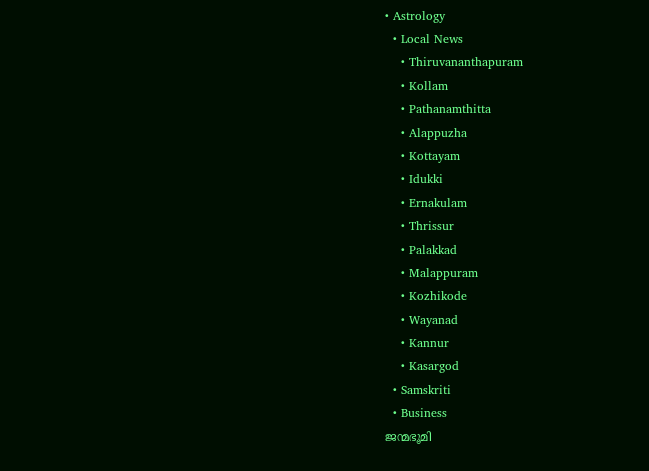• Astrology
  • Local News
    • Thiruvananthapuram
    • Kollam
    • Pathanamthitta
    • Alappuzha
    • Kottayam
    • Idukki
    • Ernakulam
    • Thrissur
    • Palakkad
    • Malappuram
    • Kozhikode
    • Wayanad
    • Kannur
    • Kasargod
  • Samskriti
  • Business
ജന്മഭൂമി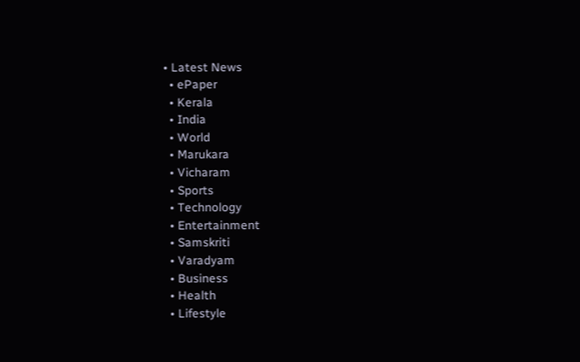• Latest News
  • ePaper
  • Kerala
  • India
  • World
  • Marukara
  • Vicharam
  • Sports
  • Technology
  • Entertainment
  • Samskriti
  • Varadyam
  • Business
  • Health
  • Lifestyle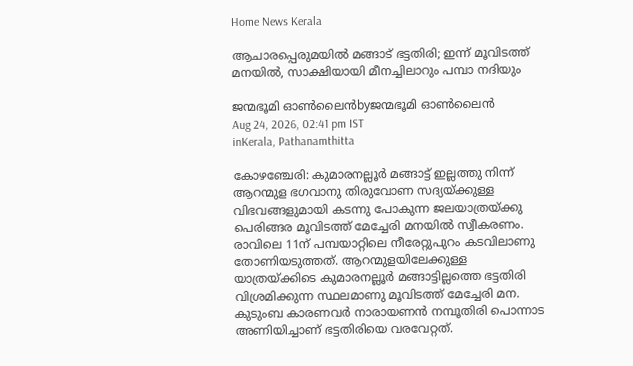Home News Kerala

ആചാരപ്പെരുമയില്‍ മങ്ങാട് ഭട്ടതിരി; ഇന്ന് മൂവിടത്ത് മനയിൽ, സാക്ഷിയായി മീനച്ചിലാറും പമ്പാ നദിയും

ജന്മഭൂമി ഓണ്‍ലൈന്‍byജന്മഭൂമി ഓണ്‍ലൈന്‍
Aug 24, 2026, 02:41 pm IST
inKerala, Pathanamthitta

കോഴഞ്ചേരി: കുമാരനല്ലൂര്‍ മങ്ങാട്ട് ഇല്ലത്തു നിന്ന് ആറന്മുള ഭഗവാനു തിരുവോണ സദ്യയ്‌ക്കുള്ള വിഭവങ്ങളുമായി കടന്നു പോകുന്ന ജലയാത്രയ്‌ക്കു പെരിങ്ങര മൂവിടത്ത് മേച്ചേരി മനയില്‍ സ്വീകരണം. രാവിലെ 11ന് പമ്പയാറ്റിലെ നീരേറ്റുപുറം കടവിലാണു തോണിയടുത്തത്. ആറന്മുളയിലേക്കുള്ള യാത്രയ്‌ക്കിടെ കുമാരനല്ലൂര്‍ മങ്ങാട്ടില്ലത്തെ ഭട്ടതിരി വിശ്രമിക്കുന്ന സ്ഥലമാണു മൂവിടത്ത് മേച്ചേരി മന. കുടുംബ കാരണവര്‍ നാരായണന്‍ നമ്പൂതിരി പൊന്നാട അണിയിച്ചാണ് ഭട്ടതിരിയെ വരവേറ്റത്.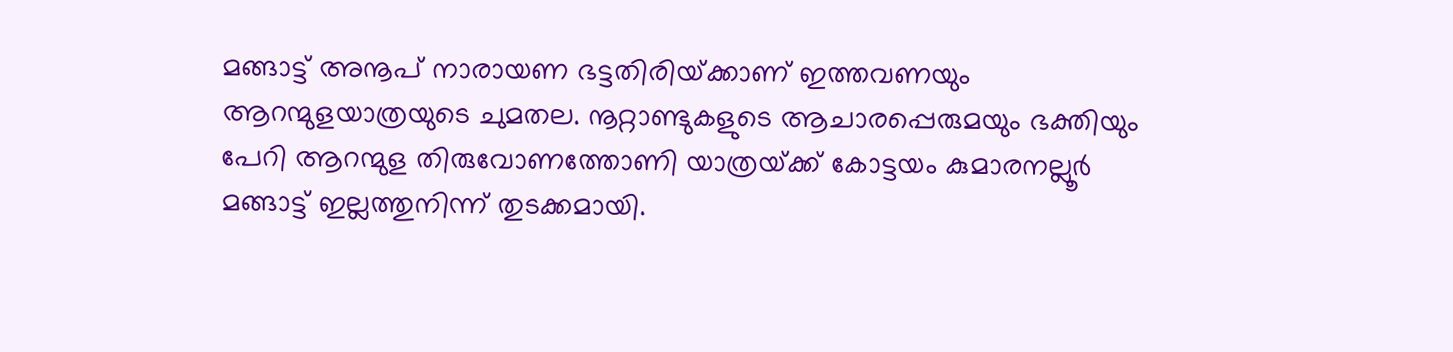മങ്ങാട്ട് അനൂപ് നാരായണ ഭട്ടതിരിയ്‌ക്കാണ് ഇത്തവണയും ആറന്മുളയാത്രയുടെ ചുമതല. നൂറ്റാണ്ടുകളുടെ ആചാരപ്പെരുമയും ഭക്തിയും പേറി ആറന്മുള തിരുവോണത്തോണി യാത്രയ്‌ക്ക് കോട്ടയം കുമാരനല്ലൂര്‍ മങ്ങാട്ട് ഇല്ലത്തുനിന്ന് തുടക്കമായി.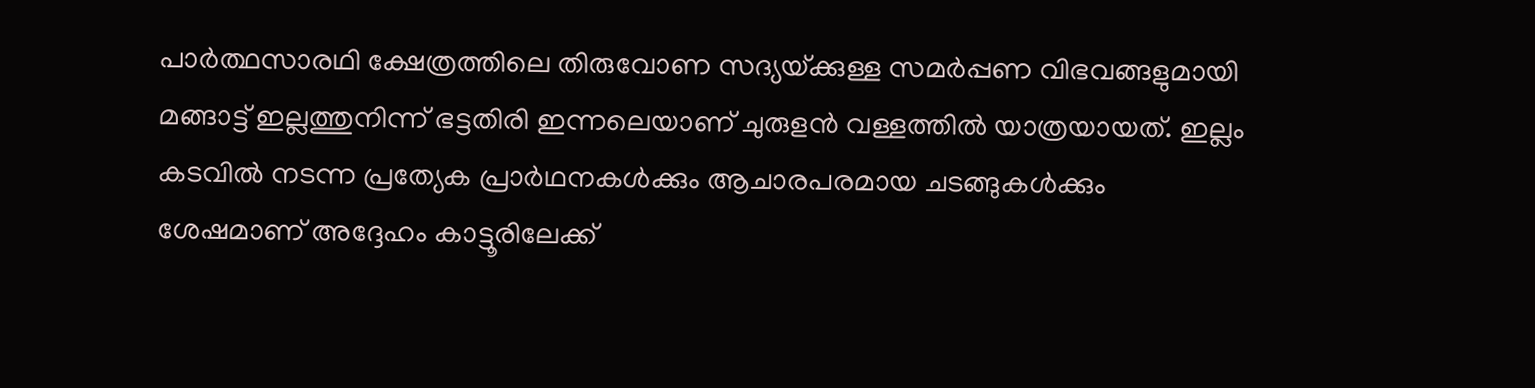പാര്‍ത്ഥസാരഥി ക്ഷേത്രത്തിലെ തിരുവോണ സദ്യയ്‌ക്കുള്ള സമര്‍പ്പണ വിഭവങ്ങളുമായി മങ്ങാട്ട് ഇല്ലത്തുനിന്ന് ഭട്ടതിരി ഇന്നലെയാണ് ചുരുളന്‍ വള്ളത്തില്‍ യാത്രയായത്. ഇല്ലം കടവില്‍ നടന്ന പ്രത്യേക പ്രാര്‍ഥനകള്‍ക്കും ആചാരപരമായ ചടങ്ങുകള്‍ക്കും ശേഷമാണ് അദ്ദേഹം കാട്ടൂരിലേക്ക്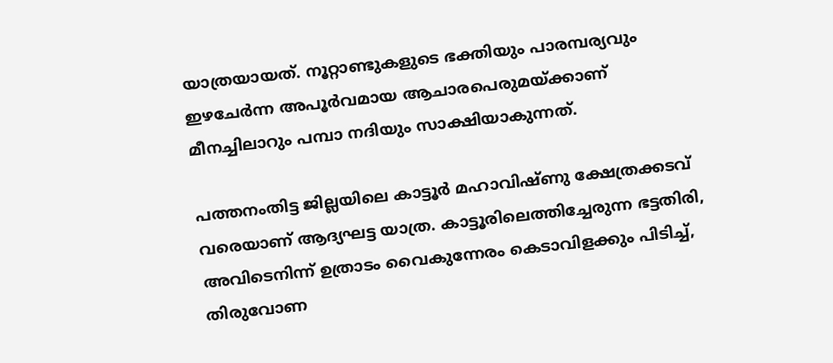യാത്രയായത്. നൂറ്റാണ്ടുകളുടെ ഭക്തിയും പാരമ്പര്യവും ഇഴചേര്‍ന്ന അപൂര്‍വമായ ആചാരപെരുമയ്‌ക്കാണ് മീനച്ചിലാറും പമ്പാ നദിയും സാക്ഷിയാകുന്നത്.

പത്തനംതിട്ട ജില്ലയിലെ കാട്ടൂര്‍ മഹാവിഷ്ണു ക്ഷേത്രക്കടവ് വരെയാണ് ആദ്യഘട്ട യാത്ര. കാട്ടൂരിലെത്തിച്ചേരുന്ന ഭട്ടതിരി, അവിടെനിന്ന് ഉത്രാടം വൈകുന്നേരം കെടാവിളക്കും പിടിച്ച്, തിരുവോണ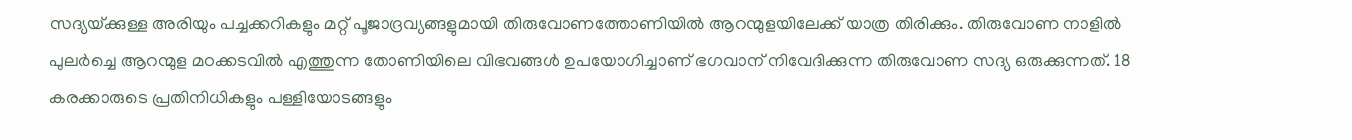സദ്യയ്‌ക്കുള്ള അരിയും പച്ചക്കറികളും മറ്റ് പൂജാദ്രവ്യങ്ങളുമായി തിരുവോണത്തോണിയില്‍ ആറന്മുളയിലേക്ക് യാത്ര തിരിക്കും. തിരുവോണ നാളില്‍ പുലര്‍ച്ചെ ആറന്മുള മഠക്കടവില്‍ എത്തുന്ന തോണിയിലെ വിഭവങ്ങള്‍ ഉപയോഗിച്ചാണ് ഭഗവാന് നിവേദിക്കുന്ന തിരുവോണ സദ്യ ഒരുക്കുന്നത്. 18 കരക്കാരുടെ പ്രതിനിധികളും പള്ളിയോടങ്ങളും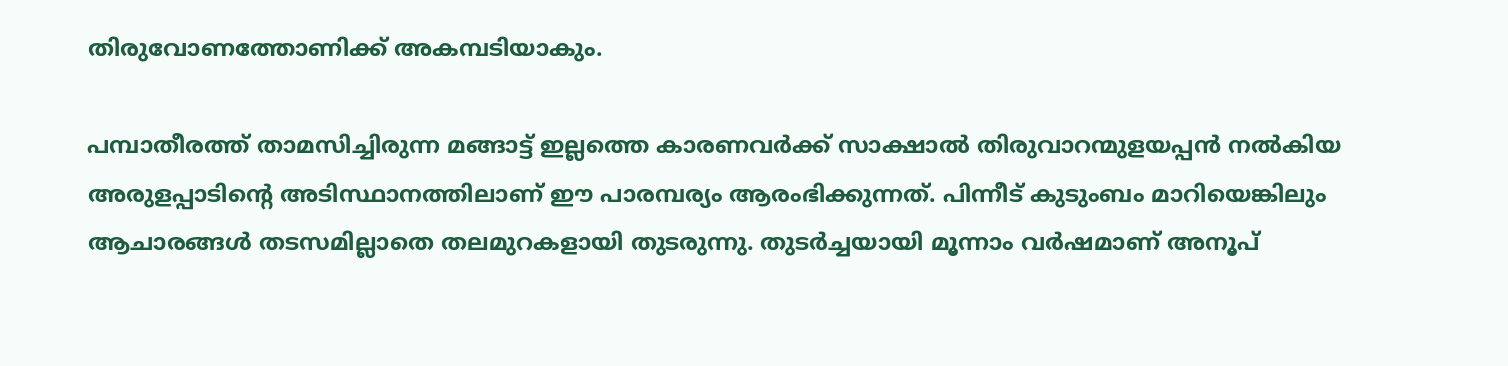തിരുവോണത്തോണിക്ക് അകമ്പടിയാകും.

പമ്പാതീരത്ത് താമസിച്ചിരുന്ന മങ്ങാട്ട് ഇല്ലത്തെ കാരണവര്‍ക്ക് സാക്ഷാല്‍ തിരുവാറന്മുളയപ്പന്‍ നല്‍കിയ അരുളപ്പാടിന്റെ അടിസ്ഥാനത്തിലാണ് ഈ പാരമ്പര്യം ആരംഭിക്കുന്നത്. പിന്നീട് കുടുംബം മാറിയെങ്കിലും ആചാരങ്ങള്‍ തടസമില്ലാതെ തലമുറകളായി തുടരുന്നു. തുടര്‍ച്ചയായി മൂന്നാം വര്‍ഷമാണ് അനൂപ്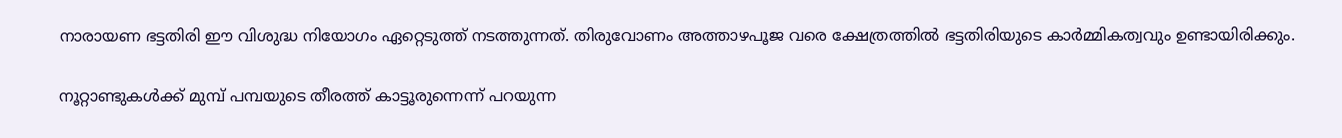നാരായണ ഭട്ടതിരി ഈ വിശുദ്ധ നിയോഗം ഏറ്റെടുത്ത് നടത്തുന്നത്. തിരുവോണം അത്താഴപൂജ വരെ ക്ഷേത്രത്തില്‍ ഭട്ടതിരിയുടെ കാര്‍മ്മികത്വവും ഉണ്ടായിരിക്കും.

നൂറ്റാണ്ടുകള്‍ക്ക് മുമ്പ് പമ്പയുടെ തീരത്ത് കാട്ടൂരുന്നെന്ന് പറയുന്ന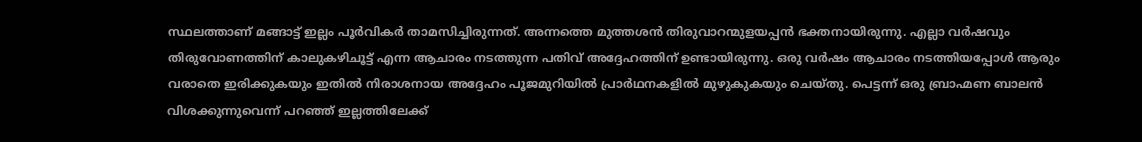സ്ഥലത്താണ് മങ്ങാട്ട് ഇല്ലം പൂര്‍വികര്‍ താമസിച്ചിരുന്നത്. അന്നത്തെ മുത്തശന്‍ തിരുവാറന്മുളയപ്പന്‍ ഭക്തനായിരുന്നു. എല്ലാ വര്‍ഷവും തിരുവോണത്തിന് കാലുകഴിചൂട്ട് എന്ന ആചാരം നടത്തുന്ന പതിവ് അദ്ദേഹത്തിന് ഉണ്ടായിരുന്നു. ഒരു വര്‍ഷം ആചാരം നടത്തിയപ്പോള്‍ ആരും വരാതെ ഇരിക്കുകയും ഇതില്‍ നിരാശനായ അദ്ദേഹം പൂജമുറിയില്‍ പ്രാര്‍ഥനകളില്‍ മുഴുകുകയും ചെയ്തു. പെട്ടന്ന് ഒരു ബ്രാഹ്മണ ബാലന്‍ വിശക്കുന്നുവെന്ന് പറഞ്ഞ് ഇല്ലത്തിലേക്ക്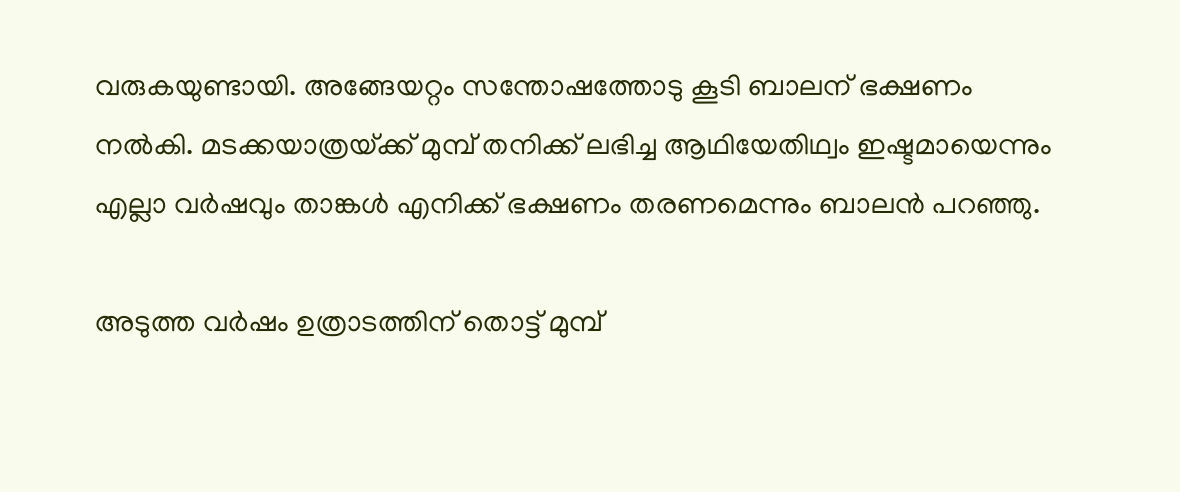വരുകയുണ്ടായി. അങ്ങേയറ്റം സന്തോഷത്തോടു കൂടി ബാലന് ഭക്ഷണം നല്‍കി. മടക്കയാത്രയ്‌ക്ക് മുമ്പ് തനിക്ക് ലഭിച്ച ആഥിയേതിഥ്വം ഇഷ്ടമായെന്നും എല്ലാ വര്‍ഷവും താങ്കള്‍ എനിക്ക് ഭക്ഷണം തരണമെന്നും ബാലന്‍ പറഞ്ഞു.

അടുത്ത വര്‍ഷം ഉത്രാടത്തിന് തൊട്ട് മുമ്പ്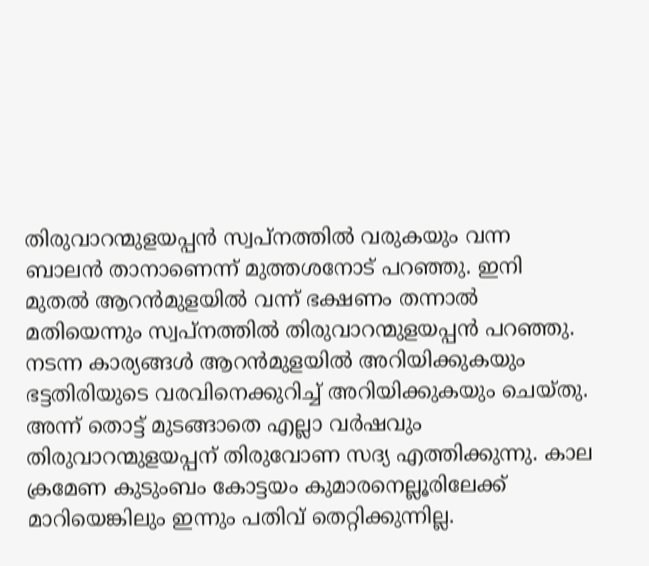തിരുവാറന്മുളയപ്പന്‍ സ്വപ്നത്തില്‍ വരുകയും വന്ന ബാലന്‍ താനാണെന്ന് മുത്തശനോട് പറഞ്ഞു. ഇനി മുതല്‍ ആറന്‍മുളയില്‍ വന്ന് ഭക്ഷണം തന്നാല്‍ മതിയെന്നും സ്വപ്നത്തില്‍ തിരുവാറന്മുളയപ്പന്‍ പറഞ്ഞു. നടന്ന കാര്യങ്ങള്‍ ആറന്‍മുളയില്‍ അറിയിക്കുകയും ഭട്ടതിരിയുടെ വരവിനെക്കുറിച്ച് അറിയിക്കുകയും ചെയ്തു. അന്ന് തൊട്ട് മുടങ്ങാതെ എല്ലാ വര്‍ഷവും തിരുവാറന്മുളയപ്പന് തിരുവോണ സദ്യ എത്തിക്കുന്നു. കാല ക്രമേണ കുടുംബം കോട്ടയം കുമാരനെല്ലൂരിലേക്ക് മാറിയെങ്കിലും ഇന്നും പതിവ് തെറ്റിക്കുന്നില്ല.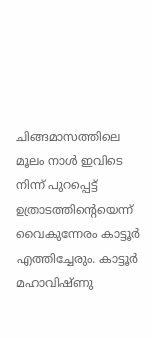ചിങ്ങമാസത്തിലെ മൂലം നാള്‍ ഇവിടെ നിന്ന് പുറപ്പെട്ട് ഉത്രാടത്തിന്റെയെന്ന് വൈകുന്നേരം കാട്ടൂര്‍ എത്തിച്ചേരും. കാട്ടൂര്‍ മഹാവിഷ്ണു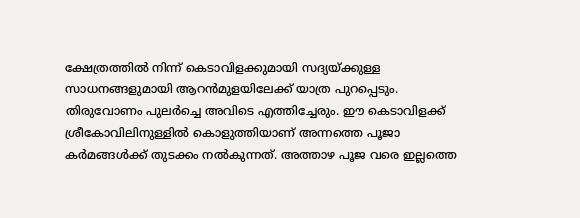ക്ഷേത്രത്തില്‍ നിന്ന് കെടാവിളക്കുമായി സദ്യയ്‌ക്കുള്ള സാധനങ്ങളുമായി ആറന്‍മുളയിലേക്ക് യാത്ര പുറപ്പെടും. തിരുവോണം പുലര്‍ച്ചെ അവിടെ എത്തിച്ചേരും. ഈ കെടാവിളക്ക് ശ്രീകോവിലിനുള്ളില്‍ കൊളുത്തിയാണ് അന്നത്തെ പൂജാ കര്‍മങ്ങള്‍ക്ക് തുടക്കം നല്‍കുന്നത്. അത്താഴ പൂജ വരെ ഇല്ലത്തെ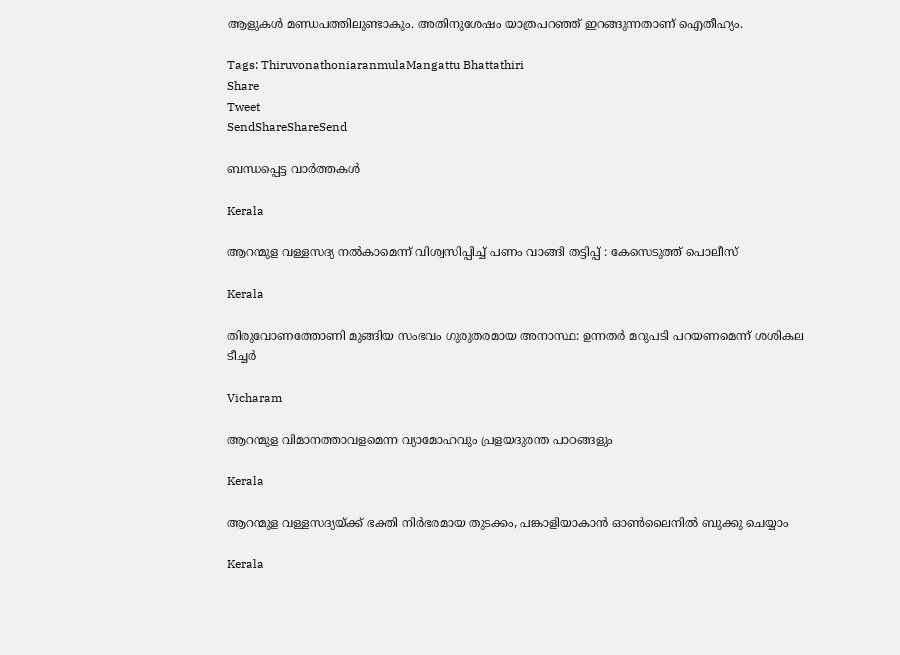ആളുകള്‍ മണ്ഡപത്തിലുണ്ടാകും. അതിനുശേഷം യാത്രപറഞ്ഞ് ഇറങ്ങുന്നതാണ് ഐതീഹ്യം.

Tags: ThiruvonathoniaranmulaMangattu Bhattathiri
Share
Tweet
SendShareShareSend

ബന്ധപ്പെട്ട വാര്‍ത്തകള്‍

Kerala

ആറന്മുള വള്ളസദ്യ നല്‍കാമെന്ന് വിശ്വസിപ്പിച്ച് പണം വാങ്ങി തട്ടിപ്പ് : കേസെടുത്ത് പൊലീസ്

Kerala

തിരുവോണത്തോണി മുങ്ങിയ സംഭവം ഗുരുതരമായ അനാസ്ഥ: ഉന്നതര്‍ മറുപടി പറയണമെന്ന് ശശികല ടീച്ചര്‍

Vicharam

ആറന്മുള വിമാനത്താവളമെന്ന വ്യാമോഹവും പ്രളയദുരന്ത പാഠങ്ങളും

Kerala

ആറന്മുള വള്ളസദ്യയ്‌ക്ക് ഭക്തി നിര്‍ഭരമായ തുടക്കം, പങ്കാളിയാകാന്‍ ഓണ്‍ലൈനില്‍ ബുക്കു ചെയ്യാം

Kerala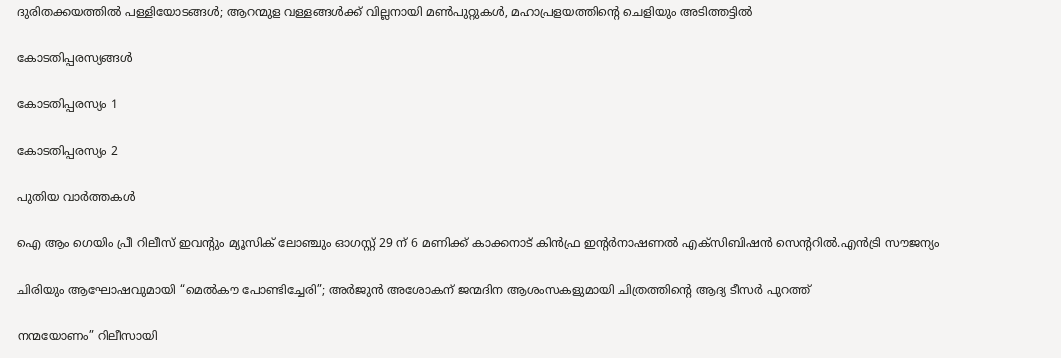ദുരിതക്കയത്തില്‍ പള്ളിയോടങ്ങള്‍; ആറന്മുള വള്ളങ്ങള്‍ക്ക് വില്ലനായി മണ്‍പുറ്റുകള്‍, മഹാപ്രളയത്തിന്റെ ചെളിയും അടിത്തട്ടില്‍

കോടതിപ്പരസ്യങ്ങള്‍

കോടതിപ്പരസ്യം 1

കോടതിപ്പരസ്യം 2

പുതിയ വാര്‍ത്തകള്‍

ഐ ആം ഗെയിം പ്രീ റിലീസ് ഇവന്റും മ്യൂസിക് ലോഞ്ചും ഓഗസ്റ്റ് 29 ന് 6 മണിക്ക് കാക്കനാട് കിൻഫ്ര ഇന്റർനാഷണൽ എക്സിബിഷൻ സെന്ററിൽ.എൻട്രി സൗജന്യം

ചിരിയും ആഘോഷവുമായി “മെൽകൗ പോണ്ടിച്ചേരി”; അർജുൻ അശോകന് ജന്മദിന ആശംസകളുമായി ചിത്രത്തിന്റെ ആദ്യ ടീസർ പുറത്ത്

നന്മയോണം” റിലീസായി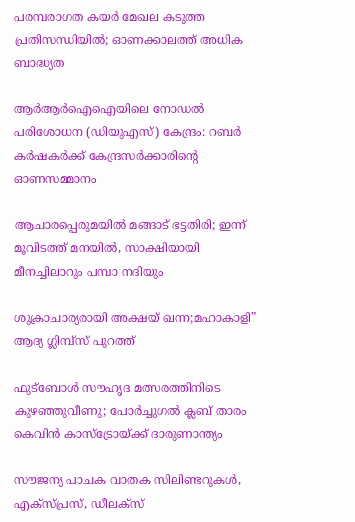പരമ്പരാഗത കയര്‍ മേഖല കടുത്ത പ്രതിസന്ധിയില്‍; ഓണക്കാലത്ത് അധിക ബാദ്ധ്യത

ആര്‍ആര്‍ഐഐയിലെ നോഡല്‍ പരിശോധന (ഡിയുഎസ്) കേന്ദ്രം: റബര്‍ കര്‍ഷകര്‍ക്ക് കേന്ദ്രസര്‍ക്കാരിന്റെ ഓണസമ്മാനം

ആചാരപ്പെരുമയില്‍ മങ്ങാട് ഭട്ടതിരി; ഇന്ന് മൂവിടത്ത് മനയിൽ, സാക്ഷിയായി മീനച്ചിലാറും പമ്പാ നദിയും

ശുക്രാചാര്യരായി അക്ഷയ് ഖന്ന;മഹാകാളി” ആദ്യ ഗ്ലിമ്പ്സ് പുറത്ത്

ഫുട്‌ബോൾ സൗഹൃദ മത്സരത്തിനിടെ കുഴഞ്ഞുവീണു; പോർച്ചുഗൽ ക്ലബ് താരം കെവിൻ കാസ്‌ട്രോയ്‌ക്ക് ദാരുണാന്ത്യം

സൗജന്യ പാചക വാതക സിലിണ്ടറുകൾ, എക്സ്‌പ്രസ്, ഡീലക്സ്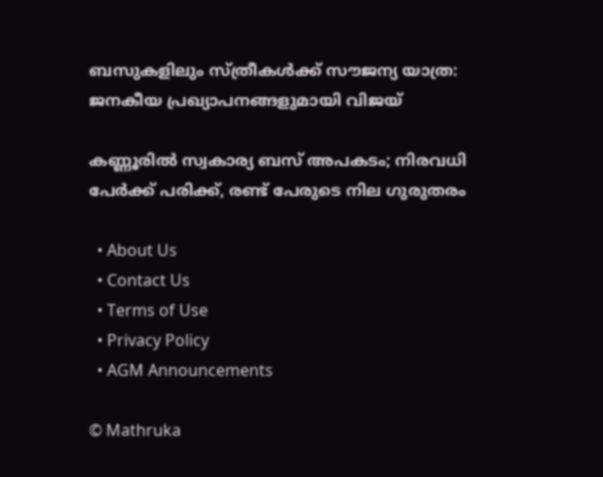ബസുകളിലും സ്ത്രീകള്‍ക്ക് സൗജന്യ യാത്ര: ജനകീയ പ്രഖ്യാപനങ്ങളുമായി വിജയ്

കണ്ണൂരിൽ സ്വകാര്യ ബസ് അപകടം; നിരവധി പേർക്ക് പരിക്ക്, രണ്ട് പേരുടെ നില ഗുരുതരം

  • About Us
  • Contact Us
  • Terms of Use
  • Privacy Policy
  • AGM Announcements

© Mathruka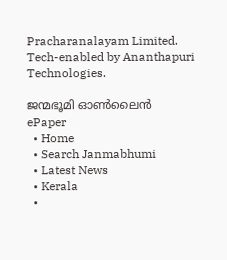Pracharanalayam Limited.
Tech-enabled by Ananthapuri Technologies.

ജന്മഭൂമി ഓണ്‍ലൈന്‍
ePaper
  • Home
  • Search Janmabhumi
  • Latest News
  • Kerala
  •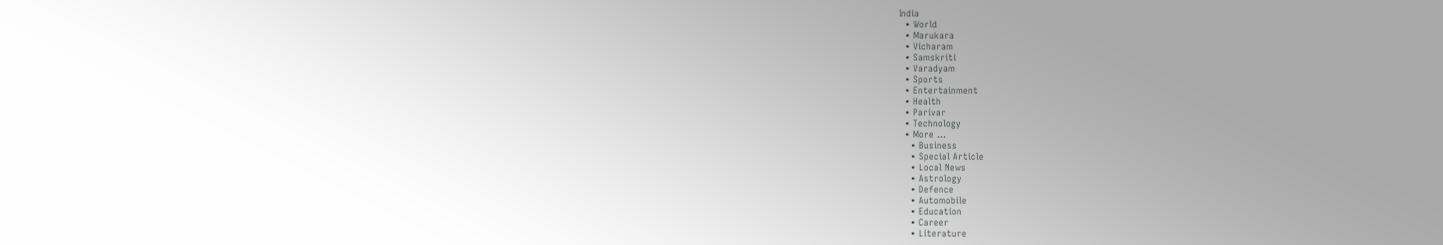India
  • World
  • Marukara
  • Vicharam
  • Samskriti
  • Varadyam
  • Sports
  • Entertainment
  • Health
  • Parivar
  • Technology
  • More …
    • Business
    • Special Article
    • Local News
    • Astrology
    • Defence
    • Automobile
    • Education
    • Career
    • Literature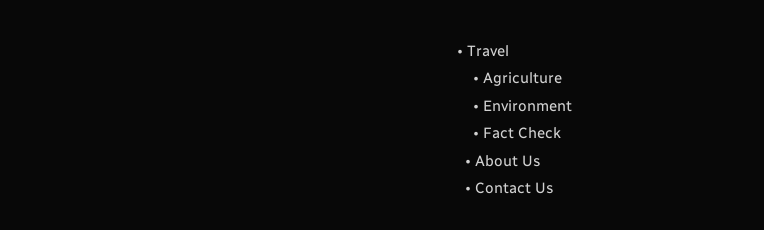• Travel
    • Agriculture
    • Environment
    • Fact Check
  • About Us
  • Contact Us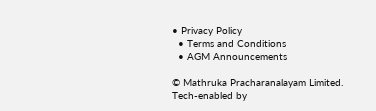• Privacy Policy
  • Terms and Conditions
  • AGM Announcements

© Mathruka Pracharanalayam Limited.
Tech-enabled by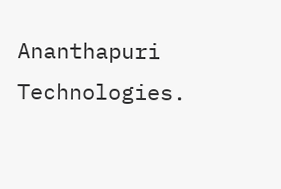Ananthapuri Technologies.